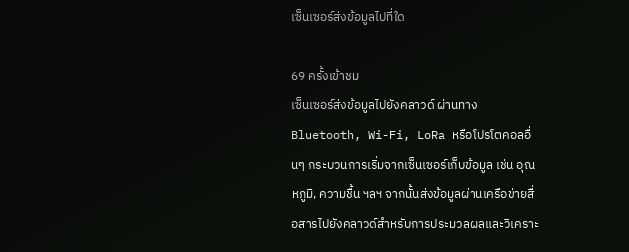เซ็นเซอร์ส่งข้อมูลไปที่ใด

69 ครั้งเข้าชม
เซ็นเซอร์ส่งข้อมูลไปยังคลาวด์ ผ่านทาง Bluetooth, Wi-Fi, LoRa หรือโปรโตคอลอื่นๆ กระบวนการเริ่มจากเซ็นเซอร์เก็บข้อมูล เช่น อุณหภูมิ, ความชื้น ฯลฯ จากนั้นส่งข้อมูลผ่านเครือข่ายสื่อสารไปยังคลาวด์สำหรับการประมวลผลและวิเคราะ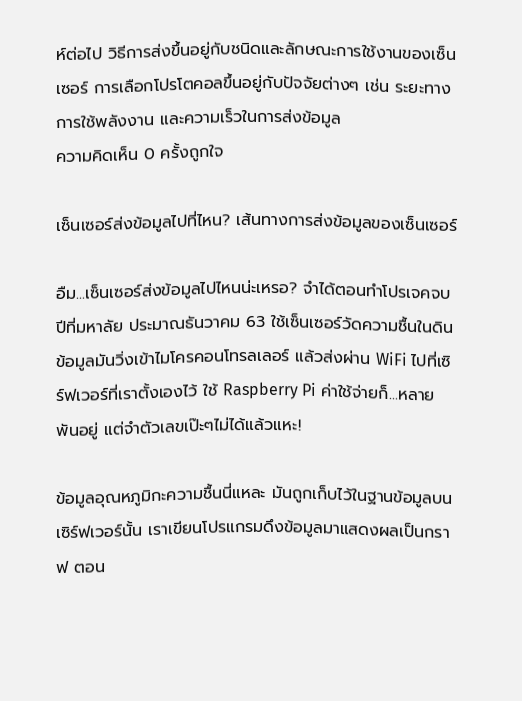ห์ต่อไป วิธีการส่งขึ้นอยู่กับชนิดและลักษณะการใช้งานของเซ็นเซอร์ การเลือกโปรโตคอลขึ้นอยู่กับปัจจัยต่างๆ เช่น ระยะทาง การใช้พลังงาน และความเร็วในการส่งข้อมูล
ความคิดเห็น 0 ครั้งถูกใจ

เซ็นเซอร์ส่งข้อมูลไปที่ไหน? เส้นทางการส่งข้อมูลของเซ็นเซอร์

อืม...เซ็นเซอร์ส่งข้อมูลไปไหนน่ะเหรอ? จำได้ตอนทำโปรเจคจบปีที่มหาลัย ประมาณธันวาคม 63 ใช้เซ็นเซอร์วัดความชื้นในดิน ข้อมูลมันวิ่งเข้าไมโครคอนโทรลเลอร์ แล้วส่งผ่าน WiFi ไปที่เซิร์ฟเวอร์ที่เราตั้งเองไว้ ใช้ Raspberry Pi ค่าใช้จ่ายก็...หลายพันอยู่ แต่จำตัวเลขเป๊ะๆไม่ได้แล้วแหะ!

ข้อมูลอุณหภูมิกะความชื้นนี่แหละ มันถูกเก็บไว้ในฐานข้อมูลบนเซิร์ฟเวอร์นั้น เราเขียนโปรแกรมดึงข้อมูลมาแสดงผลเป็นกราฟ ตอน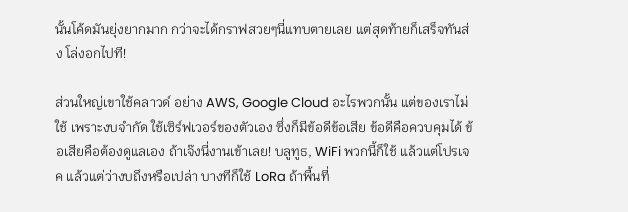นั้นโค้ดมันยุ่งยากมาก กว่าจะได้กราฟสวยๆนี่แทบตายเลย แต่สุดท้ายก็เสร็จทันส่ง โล่งอกไปที!

ส่วนใหญ่เขาใช้คลาวด์ อย่าง AWS, Google Cloud อะไรพวกนั้น แต่ของเราไม่ใช้ เพราะงบจำกัด ใช้เซิร์ฟเวอร์ของตัวเอง ซึ่งก็มีข้อดีข้อเสีย ข้อดีคือควบคุมได้ ข้อเสียคือต้องดูแลเอง ถ้าเจ๊งนี่งานเข้าเลย! บลูทูธ, WiFi พวกนี้ก็ใช้ แล้วแต่โปรเจค แล้วแต่ว่างบถึงหรือเปล่า บางทีก็ใช้ LoRa ถ้าพื้นที่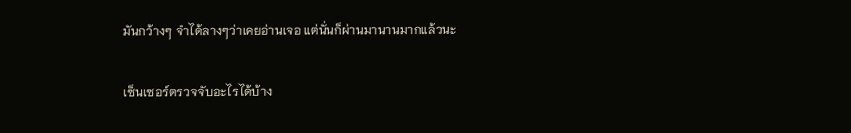มันกว้างๆ จำได้ลางๆว่าเคยอ่านเจอ แต่นั่นก็ผ่านมานานมากแล้วนะ

เซ็นเซอร์ตรวจจับอะไรได้บ้าง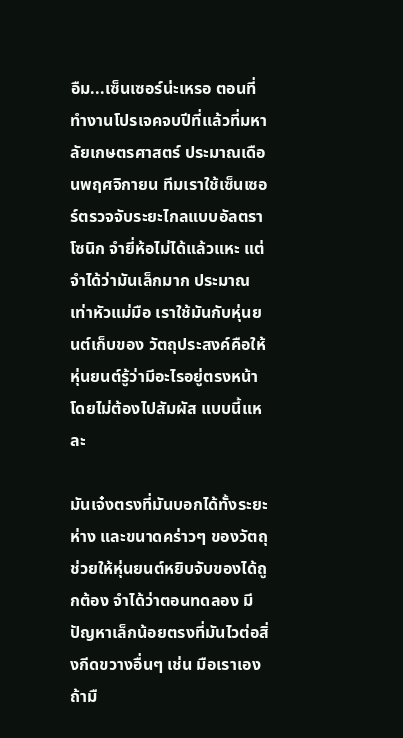อืม...เซ็นเซอร์น่ะเหรอ ตอนที่ทำงานโปรเจคจบปีที่แล้วที่มหาลัยเกษตรศาสตร์ ประมาณเดือนพฤศจิกายน ทีมเราใช้เซ็นเซอร์ตรวจจับระยะไกลแบบอัลตราโซนิก จำยี่ห้อไม่ได้แล้วแหะ แต่จำได้ว่ามันเล็กมาก ประมาณเท่าหัวแม่มือ เราใช้มันกับหุ่นยนต์เก็บของ วัตถุประสงค์คือให้หุ่นยนต์รู้ว่ามีอะไรอยู่ตรงหน้า โดยไม่ต้องไปสัมผัส แบบนี้แหละ

มันเจ๋งตรงที่มันบอกได้ทั้งระยะห่าง และขนาดคร่าวๆ ของวัตถุ ช่วยให้หุ่นยนต์หยิบจับของได้ถูกต้อง จำได้ว่าตอนทดลอง มีปัญหาเล็กน้อยตรงที่มันไวต่อสิ่งกีดขวางอื่นๆ เช่น มือเราเอง ถ้ามื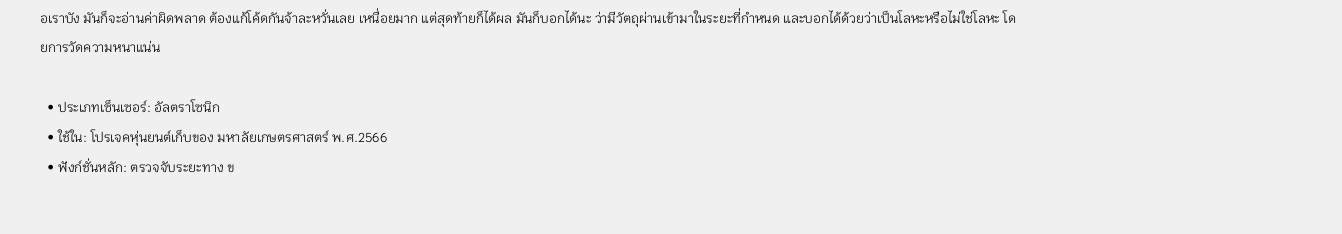อเราบัง มันก็จะอ่านค่าผิดพลาด ต้องแก้โค้ดกันจ้าละหวั่นเลย เหนื่อยมาก แต่สุดท้ายก็ได้ผล มันก็บอกได้นะ ว่ามีวัตถุผ่านเข้ามาในระยะที่กำหนด และบอกได้ด้วยว่าเป็นโลหะหรือไม่ใช่โลหะ โดยการวัดความหนาแน่น

  • ประเภทเซ็นเซอร์: อัลตราโซนิก
  • ใช้ใน: โปรเจคหุ่นยนต์เก็บของ มหาลัยเกษตรศาสตร์ พ.ศ.2566
  • ฟังก์ชั่นหลัก: ตรวจจับระยะทาง ข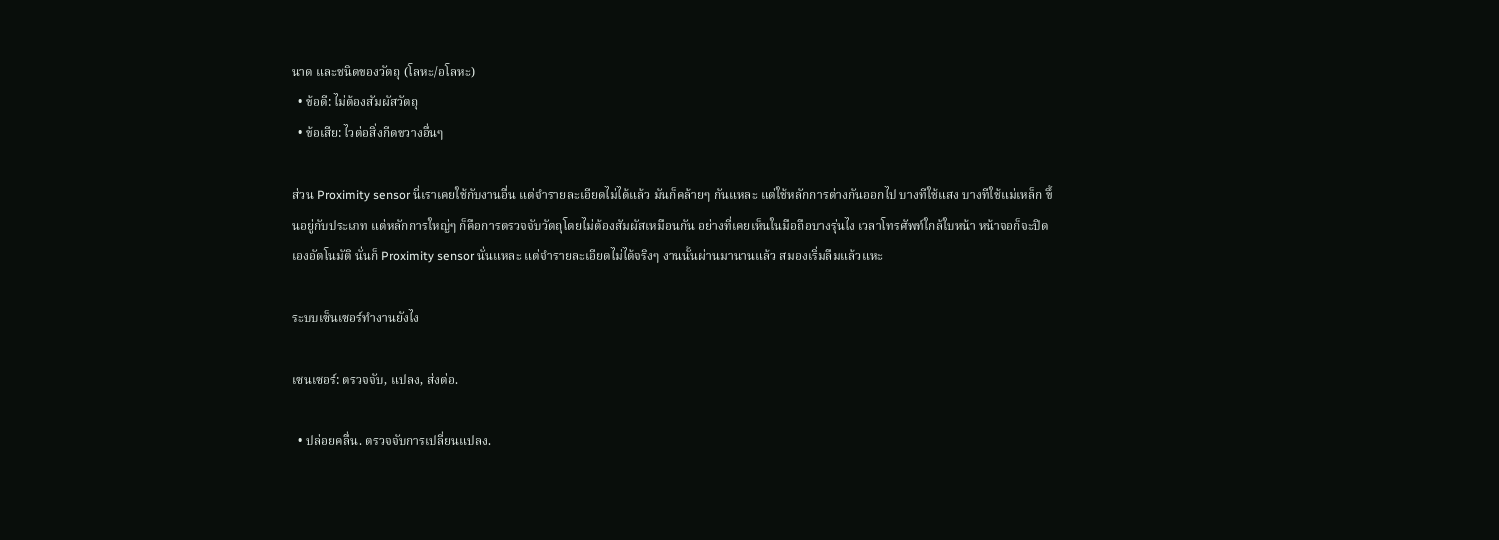นาด และชนิดของวัตถุ (โลหะ/อโลหะ)
  • ข้อดี: ไม่ต้องสัมผัสวัตถุ
  • ข้อเสีย: ไวต่อสิ่งกีดขวางอื่นๆ

ส่วน Proximity sensor นี่เราเคยใช้กับงานอื่น แต่จำรายละเอียดไม่ได้แล้ว มันก็คล้ายๆ กันแหละ แต่ใช้หลักการต่างกันออกไป บางทีใช้แสง บางทีใช้แม่เหล็ก ขึ้นอยู่กับประเภท แต่หลักการใหญ่ๆ ก็คือการตรวจจับวัตถุโดยไม่ต้องสัมผัสเหมือนกัน อย่างที่เคยเห็นในมือถือบางรุ่นไง เวลาโทรศัพท์ใกล้ใบหน้า หน้าจอก็จะปิดเองอัตโนมัติ นั่นก็ Proximity sensor นั่นแหละ แต่จำรายละเอียดไม่ได้จริงๆ งานนั้นผ่านมานานแล้ว สมองเริ่มลืมแล้วแหะ

ระบบเซ็นเซอร์ทำงานยังไง

เซนเซอร์: ตรวจจับ, แปลง, ส่งต่อ.

  • ปล่อยคลื่น. ตรวจจับการเปลี่ยนแปลง.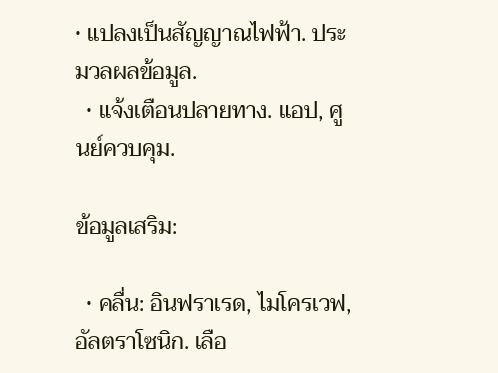• แปลงเป็นสัญญาณไฟฟ้า. ประมวลผลข้อมูล.
  • แจ้งเตือนปลายทาง. แอป, ศูนย์ควบคุม.

ข้อมูลเสริม:

  • คลื่น: อินฟราเรด, ไมโครเวฟ, อัลตราโซนิก. เลือ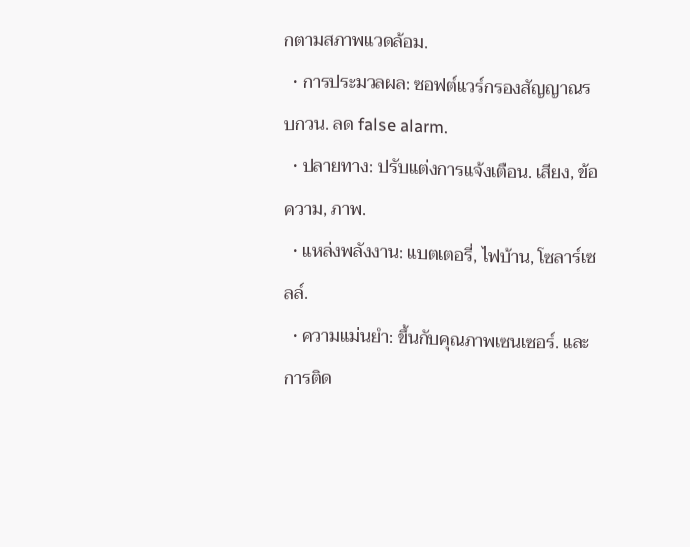กตามสภาพแวดล้อม.
  • การประมวลผล: ซอฟต์แวร์กรองสัญญาณรบกวน. ลด false alarm.
  • ปลายทาง: ปรับแต่งการแจ้งเตือน. เสียง, ข้อความ, ภาพ.
  • แหล่งพลังงาน: แบตเตอรี่, ไฟบ้าน, โซลาร์เซลล์.
  • ความแม่นยำ: ขึ้นกับคุณภาพเซนเซอร์. และการติด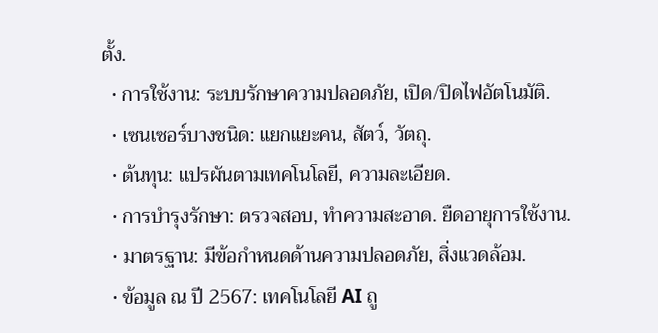ตั้ง.
  • การใช้งาน: ระบบรักษาความปลอดภัย, เปิด/ปิดไฟอัตโนมัติ.
  • เซนเซอร์บางชนิด: แยกแยะคน, สัตว์, วัตถุ.
  • ต้นทุน: แปรผันตามเทคโนโลยี, ความละเอียด.
  • การบำรุงรักษา: ตรวจสอบ, ทำความสะอาด. ยืดอายุการใช้งาน.
  • มาตรฐาน: มีข้อกำหนดด้านความปลอดภัย, สิ่งแวดล้อม.
  • ข้อมูล ณ ปี 2567: เทคโนโลยี AI ถู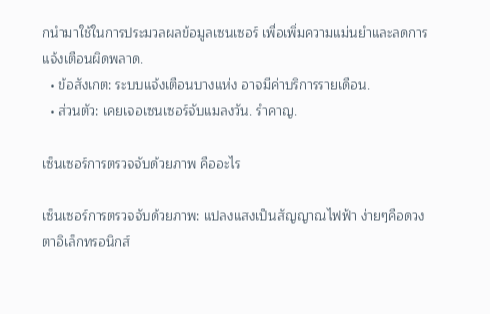กนำมาใช้ในการประมวลผลข้อมูลเซนเซอร์ เพื่อเพิ่มความแม่นยำและลดการแจ้งเตือนผิดพลาด.
  • ข้อสังเกต: ระบบแจ้งเตือนบางแห่ง อาจมีค่าบริการรายเดือน.
  • ส่วนตัว: เคยเจอเซนเซอร์จับแมลงวัน. รำคาญ.

เซ็นเซอร์การตรวจจับด้วยภาพ คืออะไร

เซ็นเซอร์การตรวจจับด้วยภาพ: แปลงแสงเป็นสัญญาณไฟฟ้า ง่ายๆคือดวงตาอิเล็กทรอนิกส์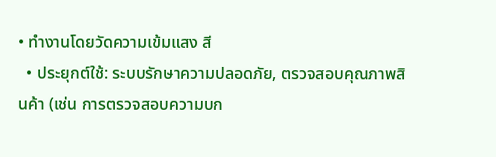• ทำงานโดยวัดความเข้มแสง สี
  • ประยุกต์ใช้: ระบบรักษาความปลอดภัย, ตรวจสอบคุณภาพสินค้า (เช่น การตรวจสอบความบก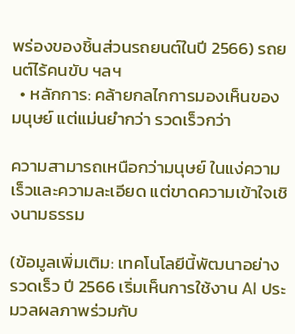พร่องของชิ้นส่วนรถยนต์ในปี 2566) รถยนต์ไร้คนขับ ฯลฯ
  • หลักการ: คล้ายกลไกการมองเห็นของมนุษย์ แต่แม่นยำกว่า รวดเร็วกว่า

ความสามารถเหนือกว่ามนุษย์ ในแง่ความเร็วและความละเอียด แต่ขาดความเข้าใจเชิงนามธรรม

(ข้อมูลเพิ่มเติม: เทคโนโลยีนี้พัฒนาอย่างรวดเร็ว ปี 2566 เริ่มเห็นการใช้งาน AI ประมวลผลภาพร่วมกับ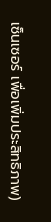เซ็นเซอร์ เพื่อเพิ่มประสิทธิภาพ)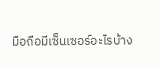มือถือมีเซ็นเซอร์อะไรบ้าง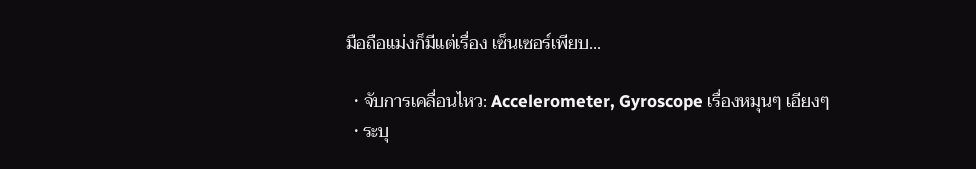มือถือแม่งก็มีแต่เรื่อง เซ็นเซอร์เพียบ...

  • จับการเคลื่อนไหว: Accelerometer, Gyroscope เรื่องหมุนๆ เอียงๆ
  • ระบุ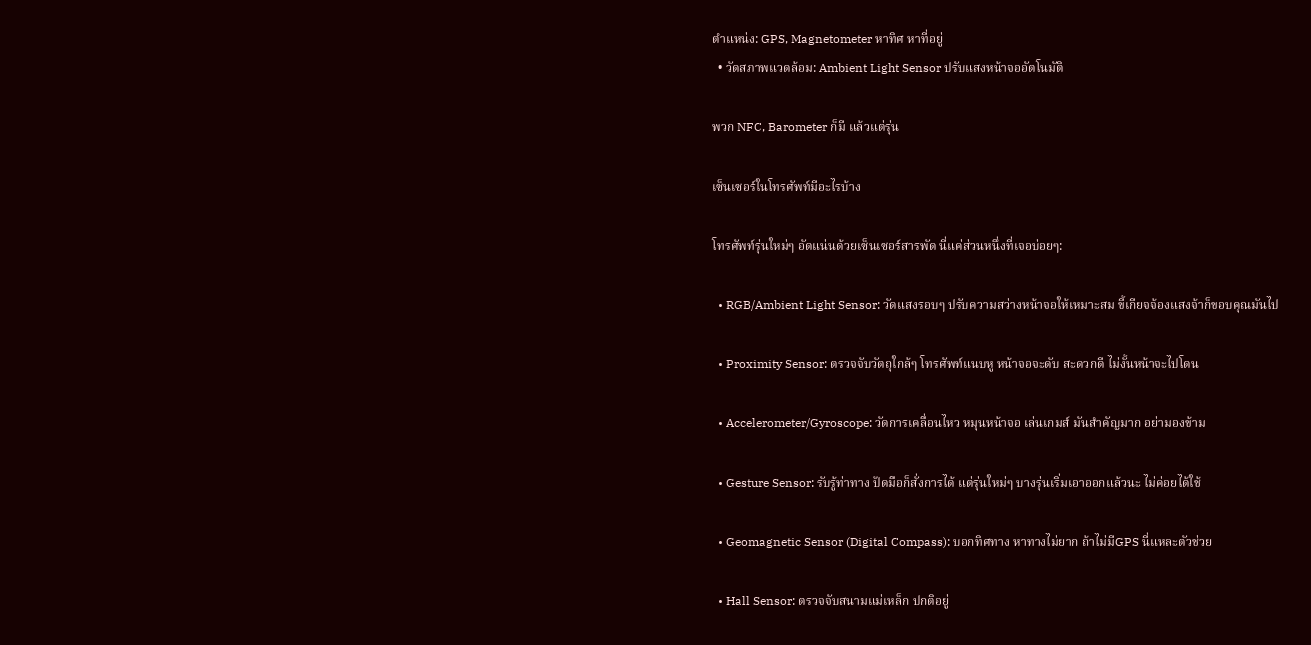ตำแหน่ง: GPS, Magnetometer หาทิศ หาที่อยู่
  • วัดสภาพแวดล้อม: Ambient Light Sensor ปรับแสงหน้าจออัตโนมัติ

พวก NFC, Barometer ก็มี แล้วแต่รุ่น

เซ็นเซอร์ในโทรศัพท์มีอะไรบ้าง

โทรศัพท์รุ่นใหม่ๆ อัดแน่นด้วยเซ็นเซอร์สารพัด นี่แค่ส่วนหนึ่งที่เจอบ่อยๆ:

  • RGB/Ambient Light Sensor: วัดแสงรอบๆ ปรับความสว่างหน้าจอให้เหมาะสม ขี้เกียจจ้องแสงจ้าก็ขอบคุณมันไป

  • Proximity Sensor: ตรวจจับวัตถุใกล้ๆ โทรศัพท์แนบหู หน้าจอจะดับ สะดวกดี ไม่งั้นหน้าจะไปโดน

  • Accelerometer/Gyroscope: วัดการเคลื่อนไหว หมุนหน้าจอ เล่นเกมส์ มันสำคัญมาก อย่ามองข้าม

  • Gesture Sensor: รับรู้ท่าทาง ปัดมือก็สั่งการได้ แต่รุ่นใหม่ๆ บางรุ่นเริ่มเอาออกแล้วนะ ไม่ค่อยได้ใช้

  • Geomagnetic Sensor (Digital Compass): บอกทิศทาง หาทางไม่ยาก ถ้าไม่มีGPS นี่แหละตัวช่วย

  • Hall Sensor: ตรวจจับสนามแม่เหล็ก ปกติอยู่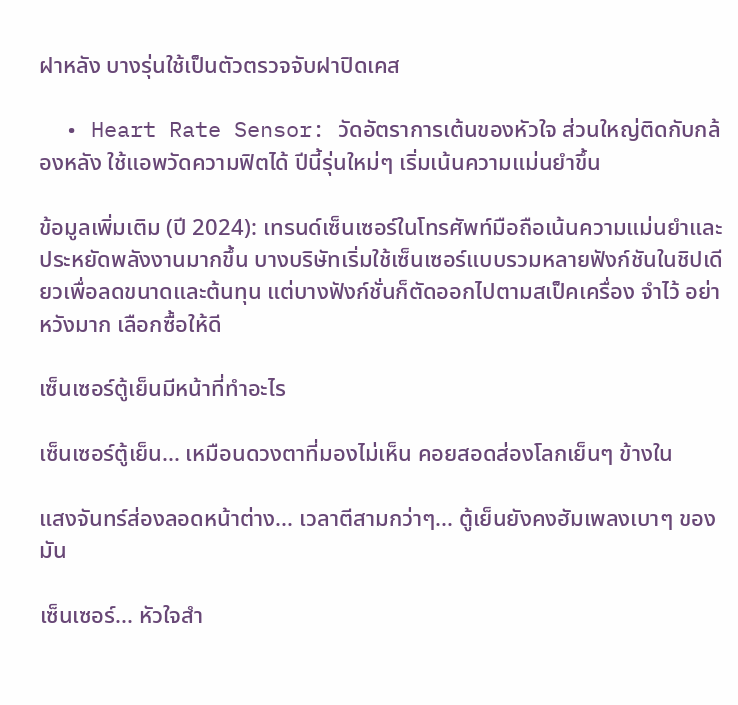ฝาหลัง บางรุ่นใช้เป็นตัวตรวจจับฝาปิดเคส

  • Heart Rate Sensor: วัดอัตราการเต้นของหัวใจ ส่วนใหญ่ติดกับกล้องหลัง ใช้แอพวัดความฟิตได้ ปีนี้รุ่นใหม่ๆ เริ่มเน้นความแม่นยำขึ้น

ข้อมูลเพิ่มเติม (ปี 2024): เทรนด์เซ็นเซอร์ในโทรศัพท์มือถือเน้นความแม่นยำและประหยัดพลังงานมากขึ้น บางบริษัทเริ่มใช้เซ็นเซอร์แบบรวมหลายฟังก์ชันในชิปเดียวเพื่อลดขนาดและต้นทุน แต่บางฟังก์ชั่นก็ตัดออกไปตามสเป็คเครื่อง จำไว้ อย่าหวังมาก เลือกซื้อให้ดี

เซ็นเซอร์ตู้เย็นมีหน้าที่ทำอะไร

เซ็นเซอร์ตู้เย็น... เหมือนดวงตาที่มองไม่เห็น คอยสอดส่องโลกเย็นๆ ข้างใน

แสงจันทร์ส่องลอดหน้าต่าง... เวลาตีสามกว่าๆ... ตู้เย็นยังคงฮัมเพลงเบาๆ ของมัน

เซ็นเซอร์... หัวใจสำ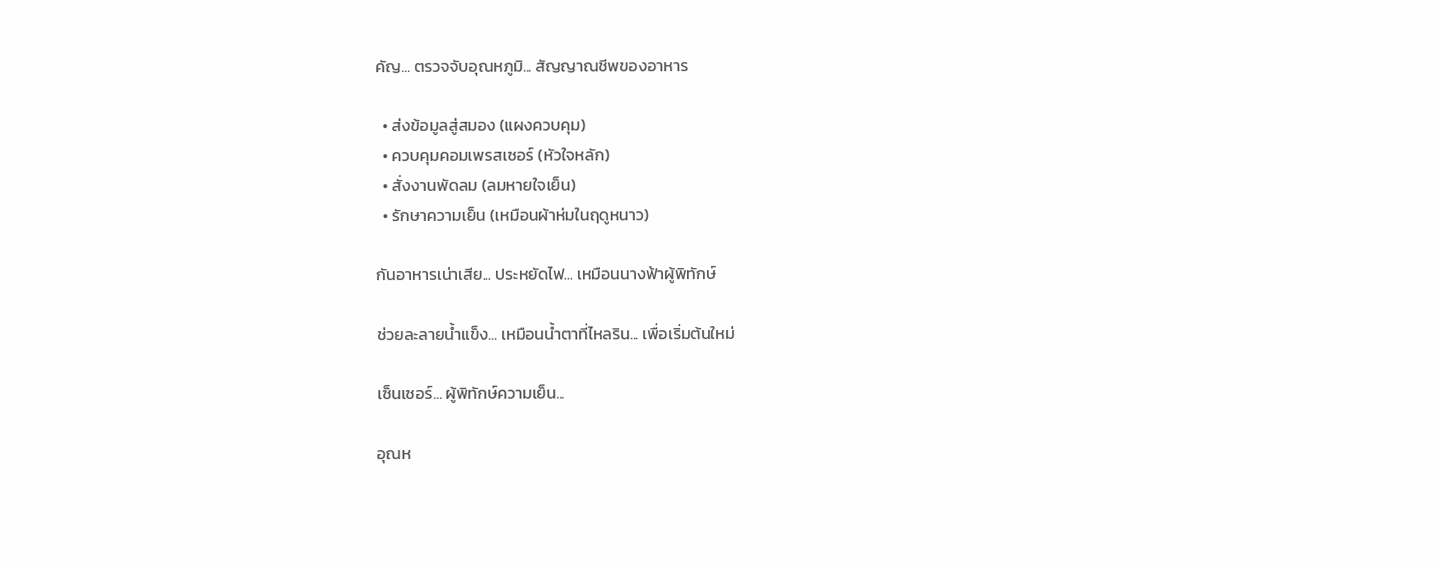คัญ... ตรวจจับอุณหภูมิ... สัญญาณชีพของอาหาร

  • ส่งข้อมูลสู่สมอง (แผงควบคุม)
  • ควบคุมคอมเพรสเซอร์ (หัวใจหลัก)
  • สั่งงานพัดลม (ลมหายใจเย็น)
  • รักษาความเย็น (เหมือนผ้าห่มในฤดูหนาว)

กันอาหารเน่าเสีย... ประหยัดไฟ... เหมือนนางฟ้าผู้พิทักษ์

ช่วยละลายน้ำแข็ง... เหมือนน้ำตาที่ไหลริน... เพื่อเริ่มต้นใหม่

เซ็นเซอร์... ผู้พิทักษ์ความเย็น...

อุณห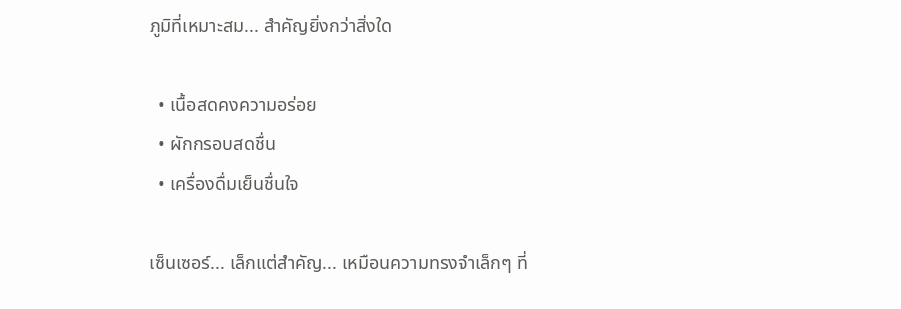ภูมิที่เหมาะสม... สำคัญยิ่งกว่าสิ่งใด

  • เนื้อสดคงความอร่อย
  • ผักกรอบสดชื่น
  • เครื่องดื่มเย็นชื่นใจ

เซ็นเซอร์... เล็กแต่สำคัญ... เหมือนความทรงจำเล็กๆ ที่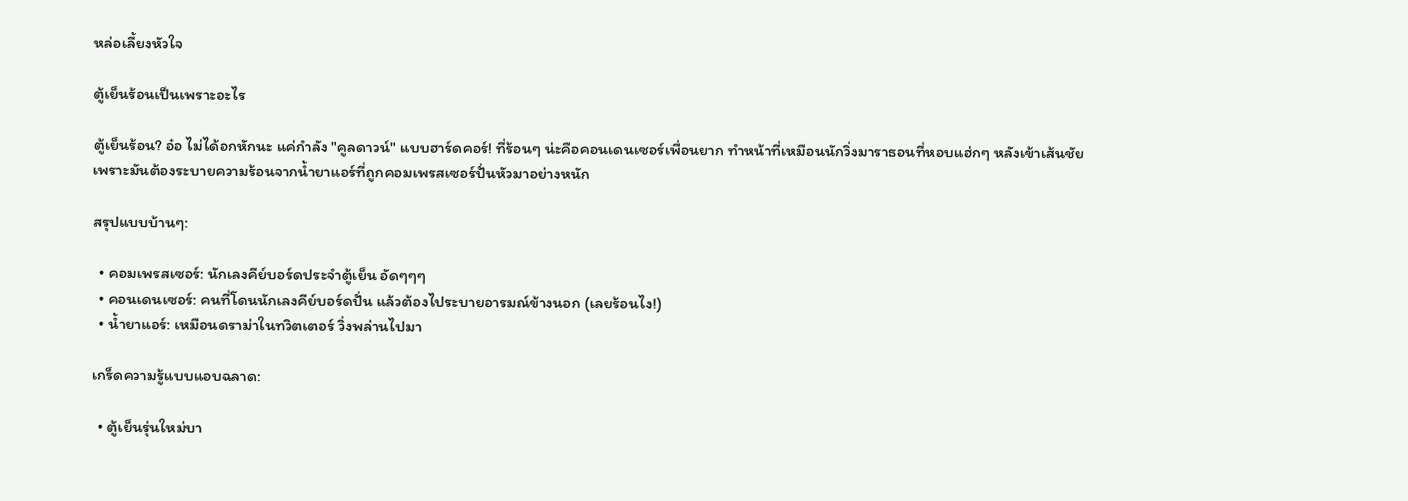หล่อเลี้ยงหัวใจ

ตู้เย็นร้อนเป็นเพราะอะไร

ตู้เย็นร้อน? อ๋อ ไม่ได้อกหักนะ แค่กำลัง "คูลดาวน์" แบบฮาร์ดคอร์! ที่ร้อนๆ น่ะคือคอนเดนเซอร์เพื่อนยาก ทำหน้าที่เหมือนนักวิ่งมาราธอนที่หอบแฮ่กๆ หลังเข้าเส้นชัย เพราะมันต้องระบายความร้อนจากน้ำยาแอร์ที่ถูกคอมเพรสเซอร์ปั่นหัวมาอย่างหนัก

สรุปแบบบ้านๆ:

  • คอมเพรสเซอร์: นักเลงคีย์บอร์ดประจำตู้เย็น อัดๆๆๆ
  • คอนเดนเซอร์: คนที่โดนนักเลงคีย์บอร์ดปั่น แล้วต้องไประบายอารมณ์ข้างนอก (เลยร้อนไง!)
  • น้ำยาแอร์: เหมือนดราม่าในทวิตเตอร์ วิ่งพล่านไปมา

เกร็ดความรู้แบบแอบฉลาด:

  • ตู้เย็นรุ่นใหม่บา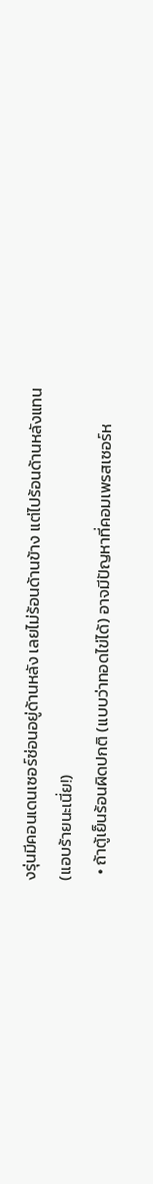งรุ่นมีคอนเดนเซอร์ซ่อนอยู่ด้านหลัง เลยไม่ร้อนด้านข้าง แต่ไปร้อนด้านหลังแทน (แอบร้ายนะเนี่ย!)
  • ถ้าตู้เย็นร้อนผิดปกติ (แบบว่าทอดไข่ได้) อาจมีปัญหาที่คอมเพรสเซอร์ห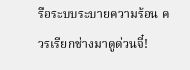รือระบบระบายความร้อน ควรเรียกช่างมาดูด่วนจี๋!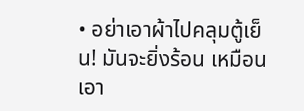• อย่าเอาผ้าไปคลุมตู้เย็น! มันจะยิ่งร้อน เหมือนเอา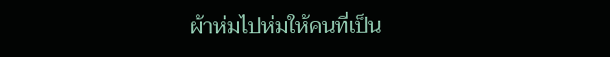ผ้าห่มไปห่มให้คนที่เป็น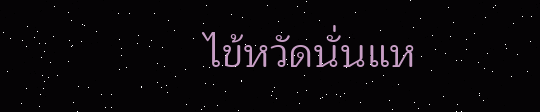ไข้หวัดนั่นแห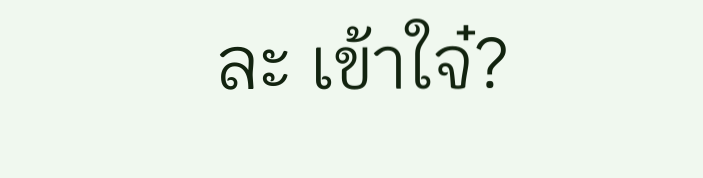ละ เข้าใจ๋?